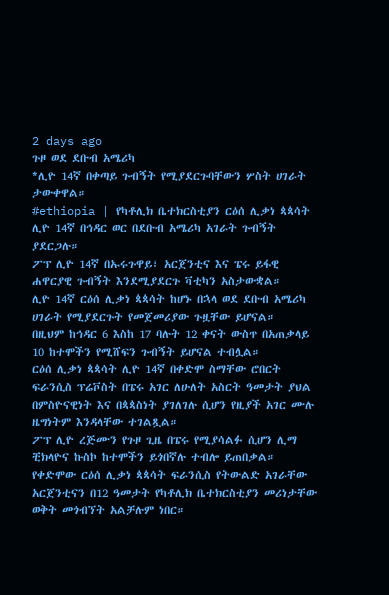2 days ago
ጉዞ ወደ ደቡብ አሜሪካ
*ሊዮ 14ኛ በቀጣይ ጉብኝት የሚያደርጉባቸውን ሦስት ሀገራት ታውቀዋል።
#ethiopia | የካቶሊክ ቤተክርስቲያን ርዕሰ ሊቃነ ጳጳሳት ሊዮ 14ኛ በኅዳር ወር በደቡብ አሜሪካ አገራት ጉብኝት ያደርጋሉ።
ፖፕ ሊዮ 14ኛ በኡሩጉዋይ፣ አርጀንቲና እና ፔሩ ይፋዊ ሐዋርያዊ ጉብኝት እንደሚያደርጉ ቫቲካን አስታውቋል።
ሊዮ 14ኛ ርዕሰ ሊቃነ ጳጳሳት ከሆኑ በኋላ ወደ ደቡብ አሜሪካ ሀገራት የሚያደርጉት የመጀመሪያው ጉዟቸው ይሆናል።
በዚህም ከኅዳር 6 እስከ 17 ባሉት 12 ቀናት ውስጥ በአጠቃላይ 10 ከተሞችን የሚሸፍን ጉብኝት ይሆናል ተብሏል።
ርዕሰ ሊቃነ ጳጳሳት ሊዮ 14ኛ በቀድሞ ስማቸው ሮበርት ፍራንሲስ ፕሬቮስት በፔሩ አገር ለሁለት አስርት ዓመታት ያህል በምስዮናዊነት እና በጳጳስነት ያገለገሉ ሲሆን የዚያች አገር ሙሉ ዜግነትም እንዳላቸው ተገልጿል።
ፖፕ ሊዮ ረጅሙን የጉዞ ጊዜ በፔሩ የሚያሳልፉ ሲሆን ሊማ ቺክላዮና ኩስኮ ከተሞችን ይጎበኛሉ ተብሎ ይጠበቃል።
የቀድሞው ርዕሰ ሊቃነ ጳጳሳት ፍራንሲስ የትውልድ አገራቸው አርጀንቲናን በ12 ዓመታት የካቶሊክ ቤተክርስቲያን መሪነታቸው ወቅት መጎብኘት አልቻሉም ነበር።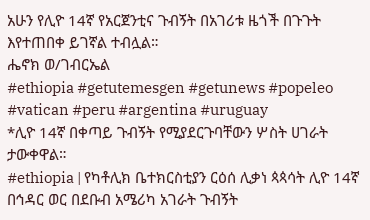አሁን የሊዮ 14ኛ የአርጀንቲና ጉብኝት በአገሪቱ ዜጎች በጉጉት እየተጠበቀ ይገኛል ተብሏል።
ሔኖክ ወ/ገብርኤል
#ethiopia #getutemesgen #getunews #popeleo #vatican #peru #argentina #uruguay
*ሊዮ 14ኛ በቀጣይ ጉብኝት የሚያደርጉባቸውን ሦስት ሀገራት ታውቀዋል።
#ethiopia | የካቶሊክ ቤተክርስቲያን ርዕሰ ሊቃነ ጳጳሳት ሊዮ 14ኛ በኅዳር ወር በደቡብ አሜሪካ አገራት ጉብኝት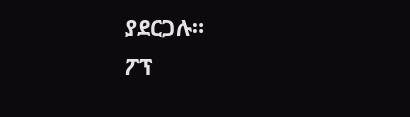ያደርጋሉ።
ፖፕ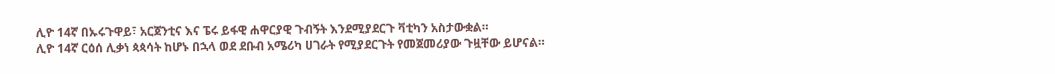ሊዮ 14ኛ በኡሩጉዋይ፣ አርጀንቲና እና ፔሩ ይፋዊ ሐዋርያዊ ጉብኝት እንደሚያደርጉ ቫቲካን አስታውቋል።
ሊዮ 14ኛ ርዕሰ ሊቃነ ጳጳሳት ከሆኑ በኋላ ወደ ደቡብ አሜሪካ ሀገራት የሚያደርጉት የመጀመሪያው ጉዟቸው ይሆናል።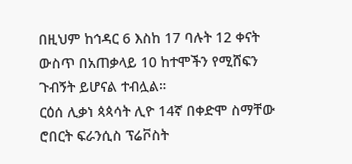በዚህም ከኅዳር 6 እስከ 17 ባሉት 12 ቀናት ውስጥ በአጠቃላይ 10 ከተሞችን የሚሸፍን ጉብኝት ይሆናል ተብሏል።
ርዕሰ ሊቃነ ጳጳሳት ሊዮ 14ኛ በቀድሞ ስማቸው ሮበርት ፍራንሲስ ፕሬቮስት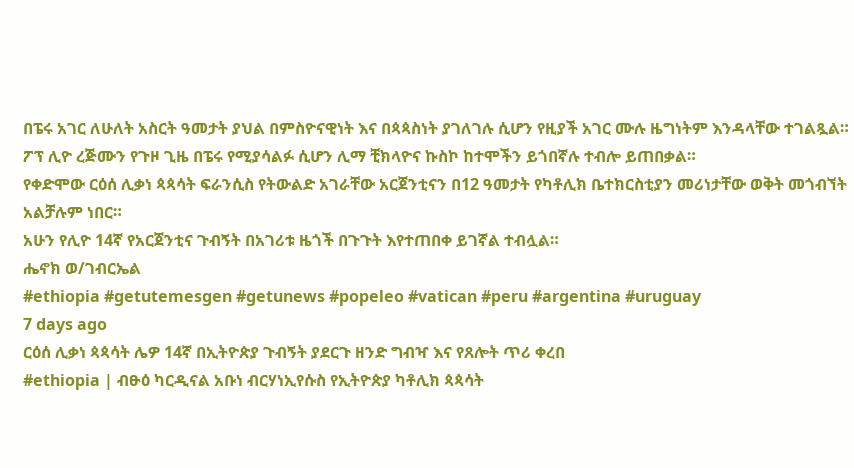በፔሩ አገር ለሁለት አስርት ዓመታት ያህል በምስዮናዊነት እና በጳጳስነት ያገለገሉ ሲሆን የዚያች አገር ሙሉ ዜግነትም እንዳላቸው ተገልጿል።
ፖፕ ሊዮ ረጅሙን የጉዞ ጊዜ በፔሩ የሚያሳልፉ ሲሆን ሊማ ቺክላዮና ኩስኮ ከተሞችን ይጎበኛሉ ተብሎ ይጠበቃል።
የቀድሞው ርዕሰ ሊቃነ ጳጳሳት ፍራንሲስ የትውልድ አገራቸው አርጀንቲናን በ12 ዓመታት የካቶሊክ ቤተክርስቲያን መሪነታቸው ወቅት መጎብኘት አልቻሉም ነበር።
አሁን የሊዮ 14ኛ የአርጀንቲና ጉብኝት በአገሪቱ ዜጎች በጉጉት እየተጠበቀ ይገኛል ተብሏል።
ሔኖክ ወ/ገብርኤል
#ethiopia #getutemesgen #getunews #popeleo #vatican #peru #argentina #uruguay
7 days ago
ርዕሰ ሊቃነ ጳጳሳት ሌዎ 14ኛ በኢትዮጵያ ጉብኝት ያደርጉ ዘንድ ግብዣ እና የጸሎት ጥሪ ቀረበ
#ethiopia | ብፁዕ ካርዲናል አቡነ ብርሃነኢየሱስ የኢትዮጵያ ካቶሊክ ጳጳሳት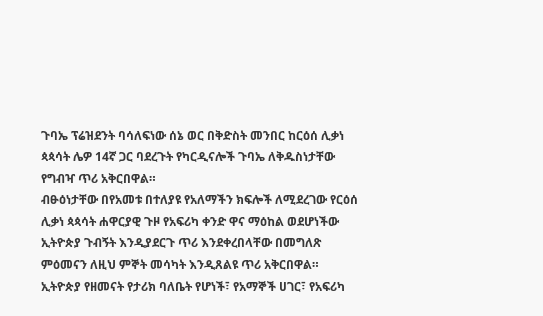ጉባኤ ፕሬዝደንት ባሳለፍነው ሰኔ ወር በቅድስት መንበር ከርዕሰ ሊቃነ ጳጳሳት ሌዎ 14ኛ ጋር ባደረጉት የካርዲናሎች ጉባኤ ለቅዱስነታቸው የግብዣ ጥሪ አቅርበዋል።
ብፁዕነታቸው በየአመቱ በተለያዩ የአለማችን ክፍሎች ለሚደረገው የርዕሰ ሊቃነ ጳጳሳት ሐዋርያዊ ጉዞ የአፍሪካ ቀንድ ዋና ማዕከል ወደሆነችው ኢትዮጵያ ጉብኝት እንዲያደርጉ ጥሪ እንደቀረበላቸው በመግለጽ ምዕመናን ለዚህ ምኞት መሳካት እንዲጸልዩ ጥሪ አቅርበዋል።
ኢትዮጵያ የዘመናት የታሪክ ባለቤት የሆነች፣ የአማኞች ሀገር፣ የአፍሪካ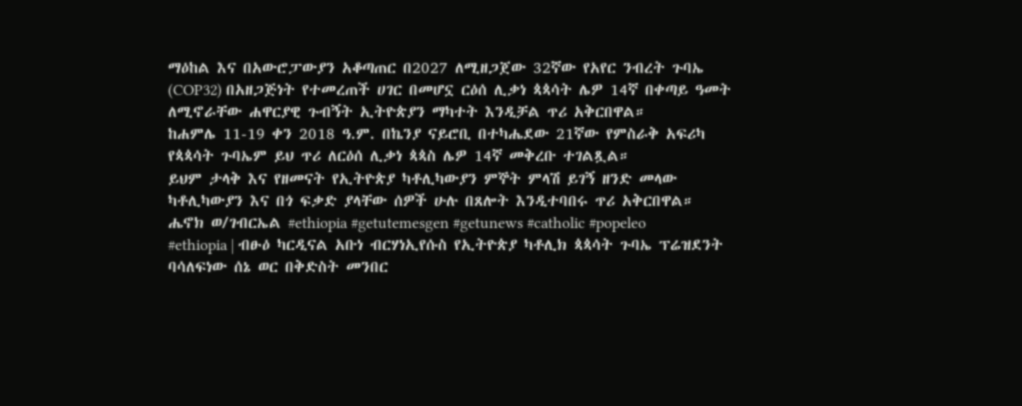ማዕከል እና በአውሮፓውያን አቆጣጠር በ2027 ለሚዘጋጀው 32ኛው የአየር ንብረት ጉባኤ (COP32) በአዘጋጅነት የተመረጠች ሀገር በመሆኗ ርዕሰ ሊቃነ ጳጳሳት ሌዎ 14ኛ በቀጣይ ዓመት ለሚኖራቸው ሐዋርያዊ ጉብኝት ኢትዮጵያን ማካተት እንዲቻል ጥሪ አቅርበዋል።
ከሐምሌ 11-19 ቀን 2018 ዓ.ም. በኬንያ ናይሮቢ በተካሔደው 21ኛው የምስራቅ አፍሪካ የጳጳሳት ጉባኤም ይህ ጥሪ ለርዕሰ ሊቃነ ጳጳስ ሌዎ 14ኛ መቅረቡ ተገልጿል።
ይህም ታላቅ እና የዘመናት የኢትዮጵያ ካቶሊካውያን ምኞት ምላሽ ይገኝ ዘንድ መላው ካቶሊካውያን እና በጎ ፍቃድ ያላቸው ሰዎች ሁሉ በጸሎት እንዲተባበሩ ጥሪ አቅርበዋል።
ሔኖክ ወ/ገብርኤል #ethiopia #getutemesgen #getunews #catholic #popeleo
#ethiopia | ብፁዕ ካርዲናል አቡነ ብርሃነኢየሱስ የኢትዮጵያ ካቶሊክ ጳጳሳት ጉባኤ ፕሬዝደንት ባሳለፍነው ሰኔ ወር በቅድስት መንበር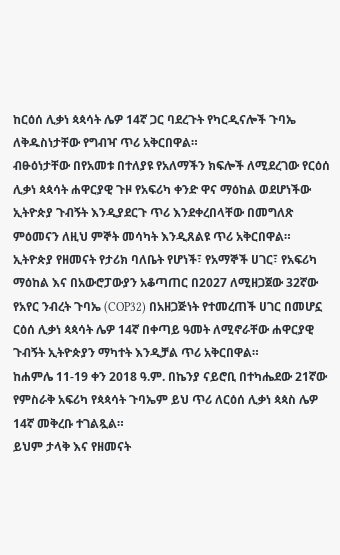ከርዕሰ ሊቃነ ጳጳሳት ሌዎ 14ኛ ጋር ባደረጉት የካርዲናሎች ጉባኤ ለቅዱስነታቸው የግብዣ ጥሪ አቅርበዋል።
ብፁዕነታቸው በየአመቱ በተለያዩ የአለማችን ክፍሎች ለሚደረገው የርዕሰ ሊቃነ ጳጳሳት ሐዋርያዊ ጉዞ የአፍሪካ ቀንድ ዋና ማዕከል ወደሆነችው ኢትዮጵያ ጉብኝት እንዲያደርጉ ጥሪ እንደቀረበላቸው በመግለጽ ምዕመናን ለዚህ ምኞት መሳካት እንዲጸልዩ ጥሪ አቅርበዋል።
ኢትዮጵያ የዘመናት የታሪክ ባለቤት የሆነች፣ የአማኞች ሀገር፣ የአፍሪካ ማዕከል እና በአውሮፓውያን አቆጣጠር በ2027 ለሚዘጋጀው 32ኛው የአየር ንብረት ጉባኤ (COP32) በአዘጋጅነት የተመረጠች ሀገር በመሆኗ ርዕሰ ሊቃነ ጳጳሳት ሌዎ 14ኛ በቀጣይ ዓመት ለሚኖራቸው ሐዋርያዊ ጉብኝት ኢትዮጵያን ማካተት እንዲቻል ጥሪ አቅርበዋል።
ከሐምሌ 11-19 ቀን 2018 ዓ.ም. በኬንያ ናይሮቢ በተካሔደው 21ኛው የምስራቅ አፍሪካ የጳጳሳት ጉባኤም ይህ ጥሪ ለርዕሰ ሊቃነ ጳጳስ ሌዎ 14ኛ መቅረቡ ተገልጿል።
ይህም ታላቅ እና የዘመናት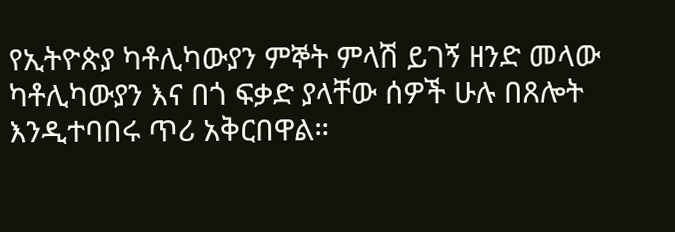የኢትዮጵያ ካቶሊካውያን ምኞት ምላሽ ይገኝ ዘንድ መላው ካቶሊካውያን እና በጎ ፍቃድ ያላቸው ሰዎች ሁሉ በጸሎት እንዲተባበሩ ጥሪ አቅርበዋል።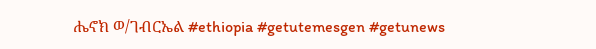ሔኖክ ወ/ገብርኤል #ethiopia #getutemesgen #getunews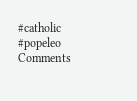#catholic #popeleo
Comments